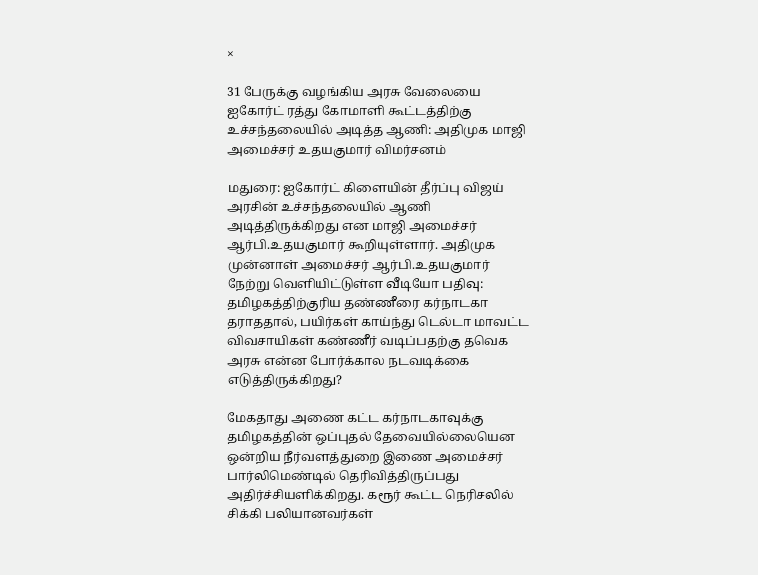×

31 பேருக்கு வழங்கிய அரசு வேலையை ஐகோர்ட் ரத்து கோமாளி கூட்டத்திற்கு உச்சந்தலையில் அடித்த ஆணி: அதிமுக மாஜி அமைச்சர் உதயகுமார் விமர்சனம்

மதுரை: ஐகோர்ட் கிளையின் தீர்ப்பு விஜய் அரசின் உச்சந்தலையில் ஆணி அடித்திருக்கிறது என மாஜி அமைச்சர் ஆர்பி.உதயகுமார் கூறியுள்ளார். அதிமுக முன்னாள் அமைச்சர் ஆர்பி.உதயகுமார் நேற்று வெளியிட்டுள்ள வீடியோ பதிவு: தமிழகத்திற்குரிய தண்ணீரை கர்நாடகா தராததால், பயிர்கள் காய்ந்து டெல்டா மாவட்ட விவசாயிகள் கண்ணீர் வடிப்பதற்கு தவெக அரசு என்ன போர்க்கால நடவடிக்கை எடுத்திருக்கிறது?

மேகதாது அணை கட்ட கர்நாடகாவுக்கு தமிழகத்தின் ஒப்புதல் தேவையில்லையென ஒன்றிய நீர்வளத்துறை இணை அமைச்சர் பார்லிமெண்டில் தெரிவித்திருப்பது அதிர்ச்சியளிக்கிறது. கரூர் கூட்ட நெரிசலில் சிக்கி பலியானவர்கள்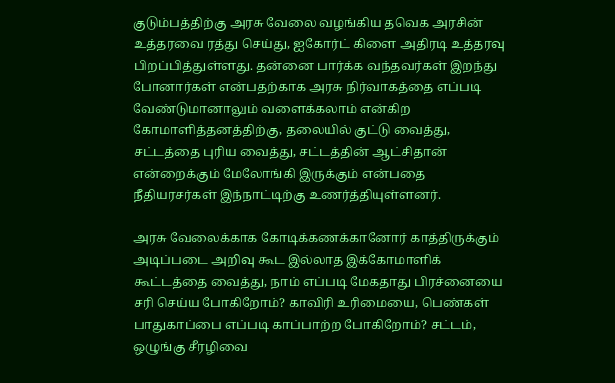குடும்பத்திற்கு அரசு வேலை வழங்கிய தவெக அரசின் உத்தரவை ரத்து செய்து, ஐகோர்ட் கிளை அதிரடி உத்தரவு பிறப்பித்துள்ளது. தன்னை பார்க்க வந்தவர்கள் இறந்து போனார்கள் என்பதற்காக அரசு நிர்வாகத்தை எப்படி வேண்டுமானாலும் வளைக்கலாம் என்கிற கோமாளித்தனத்திற்கு, தலையில் குட்டு வைத்து, சட்டத்தை புரிய வைத்து, சட்டத்தின் ஆட்சிதான் என்றைக்கும் மேலோங்கி இருக்கும் என்பதை நீதியரசர்கள் இந்நாட்டிற்கு உணர்த்தியுள்ளனர்.

அரசு வேலைக்காக கோடிக்கணக்கானோர் காத்திருக்கும் அடிப்படை அறிவு கூட இல்லாத இக்கோமாளிக் கூட்டத்தை வைத்து, நாம் எப்படி மேகதாது பிரச்னையை சரி செய்ய போகிறோம்? காவிரி உரிமையை, பெண்கள் பாதுகாப்பை எப்படி காப்பாற்ற போகிறோம்? சட்டம், ஒழுங்கு சீரழிவை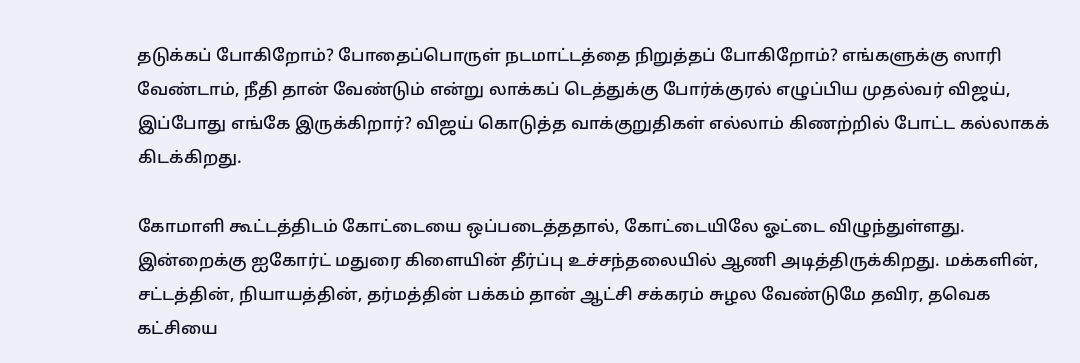தடுக்கப் போகிறோம்? போதைப்பொருள் நடமாட்டத்தை நிறுத்தப் போகிறோம்? எங்களுக்கு ஸாரி வேண்டாம், நீதி தான் வேண்டும் என்று லாக்கப் டெத்துக்கு போர்க்குரல் எழுப்பிய முதல்வர் விஜய், இப்போது எங்கே இருக்கிறார்? விஜய் கொடுத்த வாக்குறுதிகள் எல்லாம் கிணற்றில் போட்ட கல்லாகக் கிடக்கிறது.

கோமாளி கூட்டத்திடம் கோட்டையை ஒப்படைத்ததால், கோட்டையிலே ஓட்டை விழுந்துள்ளது. இன்றைக்கு ஐகோர்ட் மதுரை கிளையின் தீர்ப்பு உச்சந்தலையில் ஆணி அடித்திருக்கிறது. மக்களின், சட்டத்தின், நியாயத்தின், தர்மத்தின் பக்கம் தான் ஆட்சி சக்கரம் சுழல வேண்டுமே தவிர, தவெக கட்சியை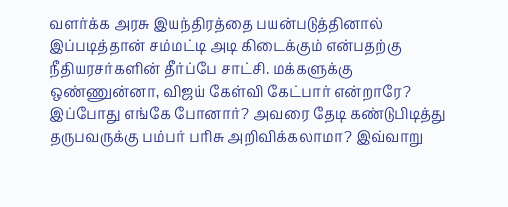வளர்க்க அரசு இயந்திரத்தை பயன்படுத்தினால் இப்படித்தான் சம்மட்டி அடி கிடைக்கும் என்பதற்கு நீதியரசர்களின் தீர்ப்பே சாட்சி. மக்களுக்கு ஒண்ணுன்னா, விஜய் கேள்வி கேட்பார் என்றாரே? இப்போது எங்கே போனார்? அவரை தேடி கண்டுபிடித்து தருபவருக்கு பம்பர் பரிசு அறிவிக்கலாமா? இவ்வாறு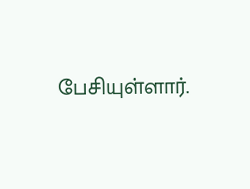பேசியுள்ளார்.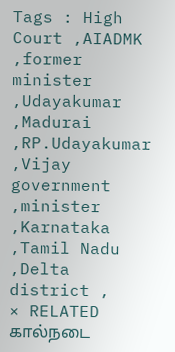Tags : High Court ,AIADMK ,former minister ,Udayakumar ,Madurai ,RP.Udayakumar ,Vijay government ,minister ,Karnataka ,Tamil Nadu ,Delta district ,
× RELATED கால்நடை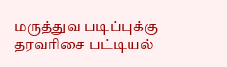மருத்துவ படிப்புக்கு தரவரிசை பட்டியல்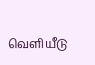வெளியீடு